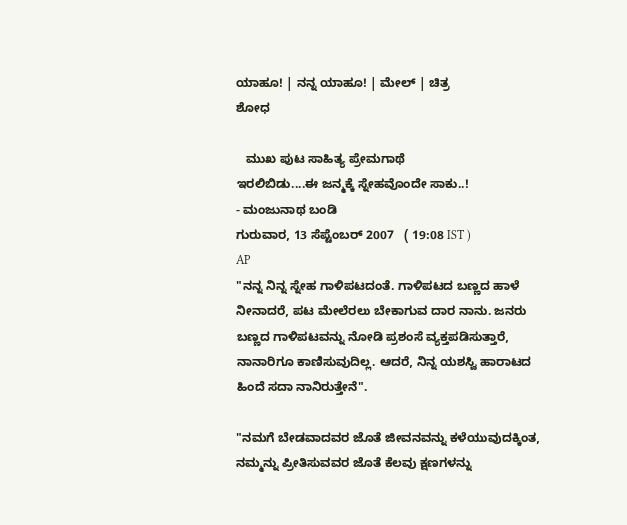ಯಾಹೂ! | ನನ್ನ ಯಾಹೂ! | ಮೇಲ್ | ಚಿತ್ರ
ಶೋಧ

   ಮುಖ ಪುಟ ಸಾಹಿತ್ಯ ಪ್ರೇಮಗಾಥೆ
ಇರಲಿಬಿಡು....ಈ ಜನ್ಮಕ್ಕೆ ಸ್ನೇಹವೊಂದೇ ಸಾಕು..!
- ಮಂಜುನಾಥ ಬಂಡಿ
ಗುರುವಾರ, 13 ಸೆಪ್ಟೆಂಬರ್ 2007   ( 19:08 IST )
AP
"ನನ್ನ ನಿನ್ನ ಸ್ನೇಹ ಗಾಳಿಪಟದಂತೆ. ಗಾಳಿಪಟದ ಬಣ್ಣದ ಹಾಳೆ ನೀನಾದರೆ, ಪಟ ಮೇಲೆರಲು ಬೇಕಾಗುವ ದಾರ ನಾನು. ಜನರು ಬಣ್ಣದ ಗಾಳಿಪಟವನ್ನು ನೋಡಿ ಪ್ರಶಂಸೆ ವ್ಯಕ್ತಪಡಿಸುತ್ತಾರೆ, ನಾನಾರಿಗೂ ಕಾಣಿಸುವುದಿಲ್ಲ. ಆದರೆ, ನಿನ್ನ ಯಶಸ್ವಿ ಹಾರಾಟದ ಹಿಂದೆ ಸದಾ ನಾನಿರುತ್ತೇನೆ".

"ನಮಗೆ ಬೇಡವಾದವರ ಜೊತೆ ಜೀವನವನ್ನು ಕಳೆಯುವುದಕ್ಕಿಂತ, ನಮ್ಮನ್ನು ಪ್ರೀತಿಸುವವರ ಜೊತೆ ಕೆಲವು ಕ್ಷಣಗಳನ್ನು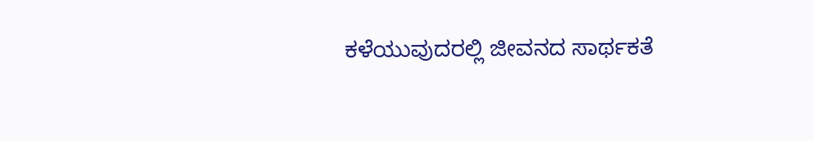ಕಳೆಯುವುದರಲ್ಲಿ ಜೀವನದ ಸಾರ್ಥಕತೆ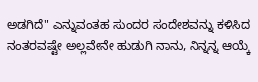ಅಡಗಿದೆ" ಎನ್ನುವಂತಹ ಸುಂದರ ಸಂದೇಶವನ್ನು ಕಳಿಸಿದ ನಂತರವಷ್ಟೇ ಅಲ್ಲವೇನೇ ಹುಡುಗಿ ನಾನು, ನಿನ್ನನ್ನ ಆಯ್ಕೆ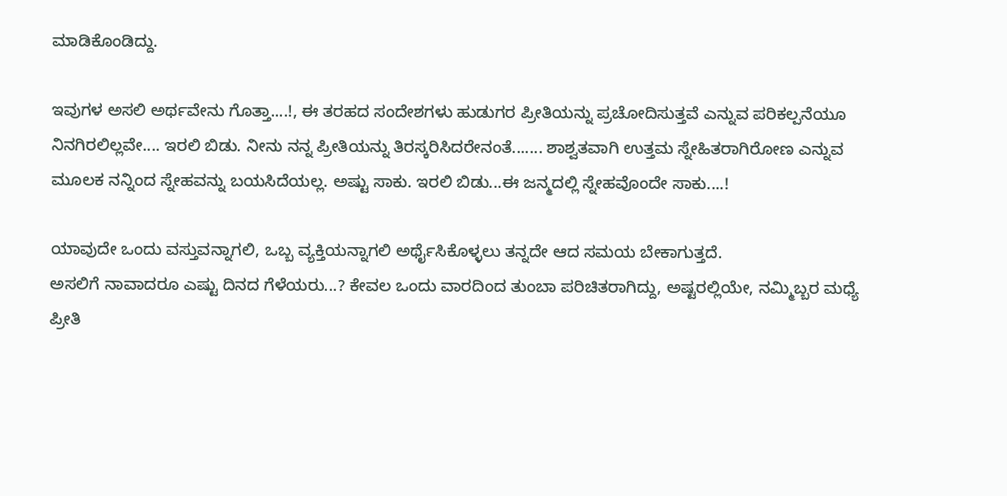ಮಾಡಿಕೊಂಡಿದ್ದು.

ಇವುಗಳ ಅಸಲಿ ಅರ್ಥವೇನು ಗೊತ್ತಾ....!, ಈ ತರಹದ ಸಂದೇಶಗಳು ಹುಡುಗರ ಪ್ರೀತಿಯನ್ನು ಪ್ರಚೋದಿಸುತ್ತವೆ ಎನ್ನುವ ಪರಿಕಲ್ಪನೆಯೂ ನಿನಗಿರಲಿಲ್ಲವೇ.... ಇರಲಿ ಬಿಡು. ನೀನು ನನ್ನ ಪ್ರೀತಿಯನ್ನು ತಿರಸ್ಕರಿಸಿದರೇನಂತೆ....... ಶಾಶ್ವತವಾಗಿ ಉತ್ತಮ ಸ್ನೇಹಿತರಾಗಿರೋಣ ಎನ್ನುವ ಮೂಲಕ ನನ್ನಿಂದ ಸ್ನೇಹವನ್ನು ಬಯಸಿದೆಯಲ್ಲ. ಅಷ್ಟು ಸಾಕು. ಇರಲಿ ಬಿಡು...ಈ ಜನ್ಮದಲ್ಲಿ ಸ್ನೇಹವೊಂದೇ ಸಾಕು....!

ಯಾವುದೇ ಒಂದು ವಸ್ತುವನ್ನಾಗಲಿ, ಒಬ್ಬ ವ್ಯಕ್ತಿಯನ್ನಾಗಲಿ ಅರ್ಥೈಸಿಕೊಳ್ಳಲು ತನ್ನದೇ ಆದ ಸಮಯ ಬೇಕಾಗುತ್ತದೆ.
ಅಸಲಿಗೆ ನಾವಾದರೂ ಎಷ್ಟು ದಿನದ ಗೆಳೆಯರು...? ಕೇವಲ ಒಂದು ವಾರದಿಂದ ತುಂಬಾ ಪರಿಚಿತರಾಗಿದ್ದು, ಅಷ್ಟರಲ್ಲಿಯೇ, ನಮ್ಮಿಬ್ಬರ ಮಧ್ಯೆ ಪ್ರೀತಿ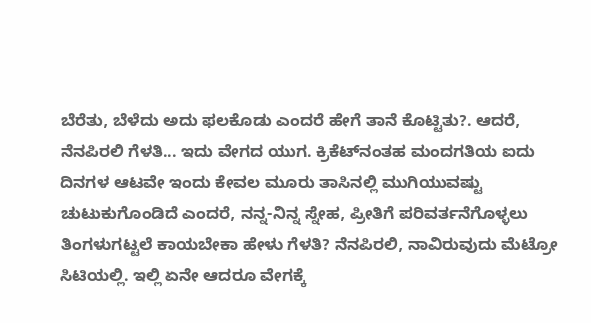ಬೆರೆತು, ಬೆಳೆದು ಅದು ಫಲಕೊಡು ಎಂದರೆ ಹೇಗೆ ತಾನೆ ಕೊಟ್ಟಿತು?. ಆದರೆ, ನೆನಪಿರಲಿ ಗೆಳತಿ... ಇದು ವೇಗದ ಯುಗ. ಕ್ರಿಕೆಟ್‌ನಂತಹ ಮಂದಗತಿಯ ಐದು ದಿನಗಳ ಆಟವೇ ಇಂದು ಕೇವಲ ಮೂರು ತಾಸಿನಲ್ಲಿ ಮುಗಿಯುವಷ್ಟು ಚುಟುಕುಗೊಂಡಿದೆ ಎಂದರೆ, ನನ್ನ-ನಿನ್ನ ಸ್ನೇಹ, ಪ್ರೀತಿಗೆ ಪರಿವರ್ತನೆಗೊಳ್ಳಲು ತಿಂಗಳುಗಟ್ಟಲೆ ಕಾಯಬೇಕಾ ಹೇಳು ಗೆಳತಿ? ನೆನಪಿರಲಿ, ನಾವಿರುವುದು ಮೆಟ್ರೋ ಸಿಟಿಯಲ್ಲಿ. ಇಲ್ಲಿ ಏನೇ ಆದರೂ ವೇಗಕ್ಕೆ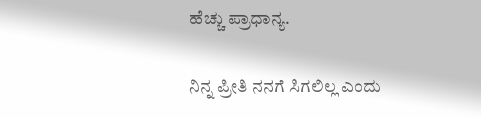ಹೆಚ್ಚು ಪ್ರಾಧಾನ್ಯ.

ನಿನ್ನ ಪ್ರೀತಿ ನನಗೆ ಸಿಗಲಿಲ್ಲ ಎಂದು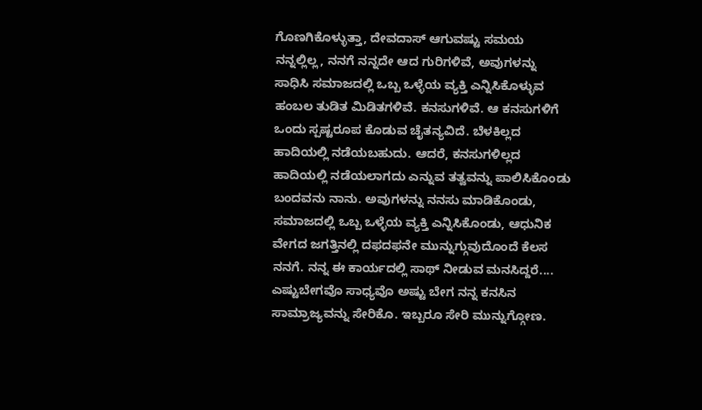ಗೊಣಗಿಕೊಳ್ಳುತ್ತಾ, ದೇವದಾಸ್ ಆಗುವಷ್ಟು ಸಮಯ ನನ್ನಲ್ಲಿಲ್ಲ, ನನಗೆ ನನ್ನದೇ ಆದ ಗುರಿಗಳಿವೆ, ಅವುಗಳನ್ನು ಸಾಧಿಸಿ ಸಮಾಜದಲ್ಲಿ ಒಬ್ಬ ಒಳ್ಳೆಯ ವ್ಯಕ್ತಿ ಎನ್ನಿಸಿಕೊಳ್ಳುವ ಹಂಬಲ ತುಡಿತ ಮಿಡಿತಗಳಿವೆ. ಕನಸುಗಳಿವೆ. ಆ ಕನಸುಗಳಿಗೆ ಒಂದು ಸ್ಪಷ್ಟರೂಪ ಕೊಡುವ ಚೈತನ್ಯವಿದೆ. ಬೆಳಕಿಲ್ಲದ ಹಾದಿಯಲ್ಲಿ ನಡೆಯಬಹುದು. ಆದರೆ, ಕನಸುಗಳಿಲ್ಲದ ಹಾದಿಯಲ್ಲಿ ನಡೆಯಲಾಗದು ಎನ್ನುವ ತತ್ವವನ್ನು ಪಾಲಿಸಿಕೊಂಡು ಬಂದವನು ನಾನು. ಅವುಗಳನ್ನು ನನಸು ಮಾಡಿಕೊಂಡು, ಸಮಾಜದಲ್ಲಿ ಒಬ್ಬ ಒಳ್ಳೆಯ ವ್ಯಕ್ತಿ ಎನ್ನಿಸಿಕೊಂಡು, ಆಧುನಿಕ ವೇಗದ ಜಗತ್ತಿನಲ್ಲಿ ದಫದಫನೇ ಮುನ್ನುಗ್ಗುವುದೊಂದೆ ಕೆಲಸ ನನಗೆ. ನನ್ನ ಈ ಕಾರ್ಯದಲ್ಲಿ ಸಾಥ್ ನೀಡುವ ಮನಸಿದ್ದರೆ.... ಎಷ್ಟುಬೇಗವೊ ಸಾಧ್ಯವೊ ಅಷ್ಟು ಬೇಗ ನನ್ನ ಕನಸಿನ ಸಾಮ್ರಾಜ್ಯವನ್ನು ಸೇರಿಕೊ. ಇಬ್ಬರೂ ಸೇರಿ ಮುನ್ನುಗ್ಗೋಣ.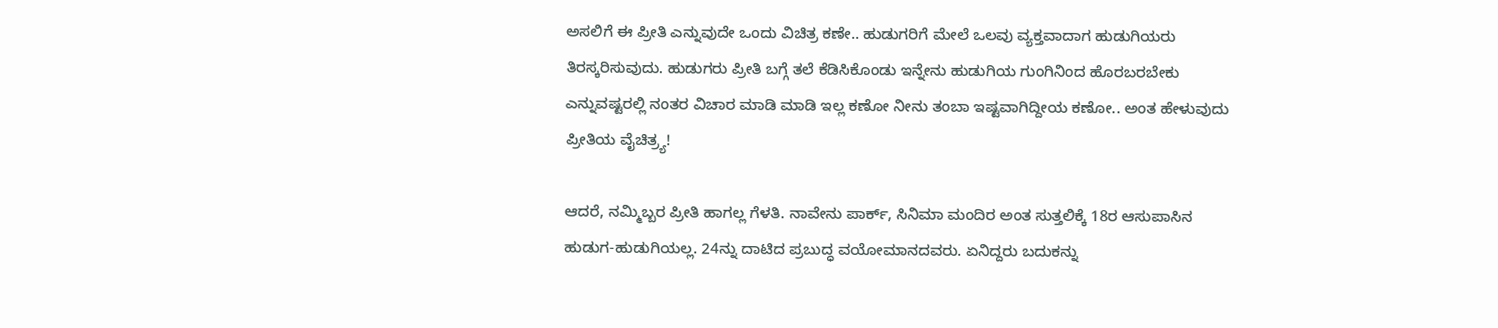ಅಸಲಿಗೆ ಈ ಪ್ರೀತಿ ಎನ್ನುವುದೇ ಒಂದು ವಿಚಿತ್ರ ಕಣೇ.. ಹುಡುಗರಿಗೆ ಮೇಲೆ ಒಲವು ವ್ಯಕ್ತವಾದಾಗ ಹುಡುಗಿಯರು ತಿರಸ್ಕರಿಸುವುದು. ಹುಡುಗರು ಪ್ರೀತಿ ಬಗ್ಗೆ ತಲೆ ಕೆಡಿಸಿಕೊಂಡು ಇನ್ನೇನು ಹುಡುಗಿಯ ಗುಂಗಿನಿಂದ ಹೊರಬರಬೇಕು ಎನ್ನುವಷ್ಟರಲ್ಲಿ ನಂತರ ವಿಚಾರ ಮಾಡಿ ಮಾಡಿ ಇಲ್ಲ ಕಣೋ ನೀನು ತಂಬಾ ಇಷ್ಟವಾಗಿದ್ದೀಯ ಕಣೋ.. ಅಂತ ಹೇಳುವುದು ಪ್ರೀತಿಯ ವೈಚಿತ್ರ್ಯ!

ಆದರೆ, ನಮ್ಮಿಬ್ಬರ ಪ್ರೀತಿ ಹಾಗಲ್ಲ ಗೆಳತಿ. ನಾವೇನು ಪಾರ್ಕ್, ಸಿನಿಮಾ ಮಂದಿರ ಅಂತ ಸುತ್ತಲಿಕ್ಕೆ 18ರ ಆಸುಪಾಸಿನ ಹುಡುಗ-ಹುಡುಗಿಯಲ್ಲ. 24ನ್ನು ದಾಟಿದ ಪ್ರಬುದ್ಧ ವಯೋಮಾನದವರು. ಏನಿದ್ದರು ಬದುಕನ್ನು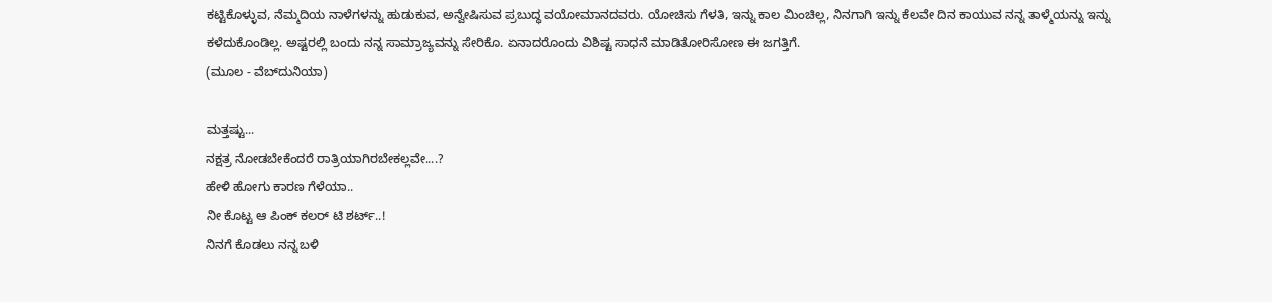ಕಟ್ಟಿಕೊಳ್ಳುವ, ನೆಮ್ಮದಿಯ ನಾಳೆಗಳನ್ನು ಹುಡುಕುವ, ಅನ್ವೇಷಿಸುವ ಪ್ರಬುದ್ಧ ವಯೋಮಾನದವರು. ಯೋಚಿಸು ಗೆಳತಿ, ಇನ್ನು ಕಾಲ ಮಿಂಚಿಲ್ಲ, ನಿನಗಾಗಿ ಇನ್ನು ಕೆಲವೇ ದಿನ ಕಾಯುವ ನನ್ನ ತಾಳ್ಮೆಯನ್ನು ಇನ್ನು ಕಳೆದುಕೊಂಡಿಲ್ಲ. ಅಷ್ಟರಲ್ಲಿ ಬಂದು ನನ್ನ ಸಾಮ್ರಾಜ್ಯವನ್ನು ಸೇರಿಕೊ. ಏನಾದರೊಂದು ವಿಶಿಷ್ಟ ಸಾಧನೆ ಮಾಡಿತೋರಿಸೋಣ ಈ ಜಗತ್ತಿಗೆ.
(ಮೂಲ - ವೆಬ್‌ದುನಿಯಾ)

ಮತ್ತಷ್ಟು...
ನಕ್ಷತ್ರ ನೋಡಬೇಕೆಂದರೆ ರಾತ್ರಿಯಾಗಿರಬೇಕಲ್ಲವೇ....?
ಹೇಳಿ ಹೋಗು ಕಾರಣ ಗೆಳೆಯಾ..
ನೀ ಕೊಟ್ಟ ಆ ಪಿಂಕ್ ಕಲರ್ ಟಿ ಶರ್ಟ್..!
ನಿನಗೆ ಕೊಡಲು ನನ್ನ ಬಳಿ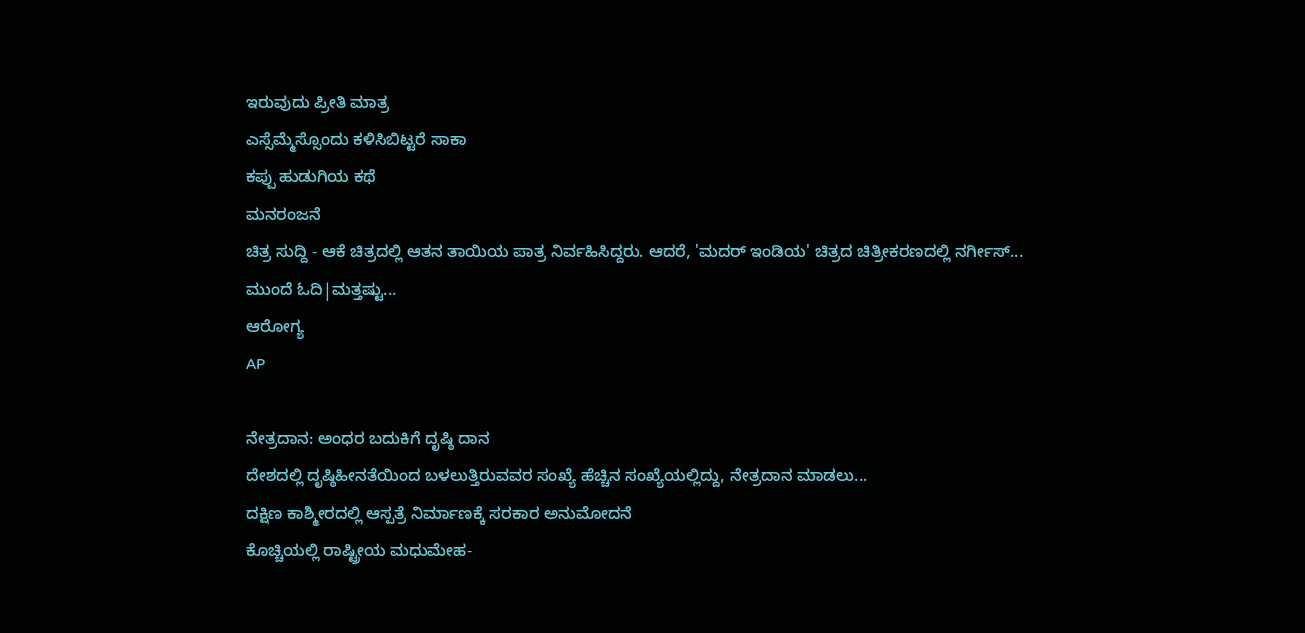ಇರುವುದು ಪ್ರೀತಿ ಮಾತ್ರ
ಎಸ್ಸೆಮ್ಮೆಸ್ಸೊಂದು ಕಳಿಸಿಬಿಟ್ಟರೆ ಸಾಕಾ
ಕಪ್ಪು ಹುಡುಗಿಯ ಕಥೆ
ಮನರಂಜನೆ
ಚಿತ್ರ ಸುದ್ದಿ - ಆಕೆ ಚಿತ್ರದಲ್ಲಿ ಆತನ ತಾಯಿಯ ಪಾತ್ರ ನಿರ್ವಹಿಸಿದ್ದರು. ಆದರೆ, 'ಮದರ್ ಇಂಡಿಯ' ಚಿತ್ರದ ಚಿತ್ರೀಕರಣದಲ್ಲಿ ನರ್ಗೀಸ್...
ಮುಂದೆ ಓದಿ|ಮತ್ತಷ್ಟು...
ಆರೋಗ್ಯ
AP

ನೇತ್ರದಾನ: ಅಂಧರ ಬದುಕಿಗೆ ದೃಷ್ಠಿ ದಾನ
ದೇಶದಲ್ಲಿ ದೃಷ್ಠಿಹೀನತೆಯಿಂದ ಬಳಲುತ್ತಿರುವವರ ಸಂಖ್ಯೆ ಹೆಚ್ಚಿನ ಸಂಖ್ಯೆಯಲ್ಲಿದ್ದು, ನೇತ್ರದಾನ ಮಾಡಲು...
ದಕ್ಷಿಣ ಕಾಶ್ಮೀರದಲ್ಲಿ ಆಸ್ಪತ್ರೆ ನಿರ್ಮಾಣಕ್ಕೆ ಸರಕಾರ ಅನುಮೋದನೆ
ಕೊಚ್ಚಿಯಲ್ಲಿ ರಾಷ್ಟ್ರೀಯ ಮಧುಮೇಹ-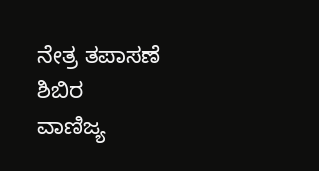ನೇತ್ರ ತಪಾಸಣೆ ಶಿಬಿರ
ವಾಣಿಜ್ಯ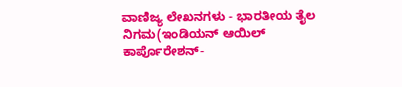ವಾಣಿಜ್ಯ ಲೇಖನಗಳು - ಭಾರತೀಯ ತೈಲ ನಿಗಮ(ಇಂಡಿಯನ್ ಆಯಿಲ್ ಕಾರ್ಪೊರೇಶನ್-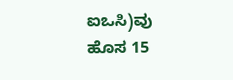ಐಒಸಿ)ವು ಹೊಸ 15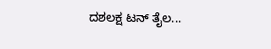ದಶಲಕ್ಷ ಟನ್ ತೈಲ...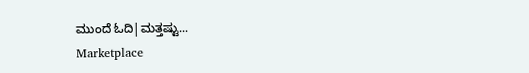ಮುಂದೆ ಓದಿ|ಮತ್ತಷ್ಟು...
Marketplace